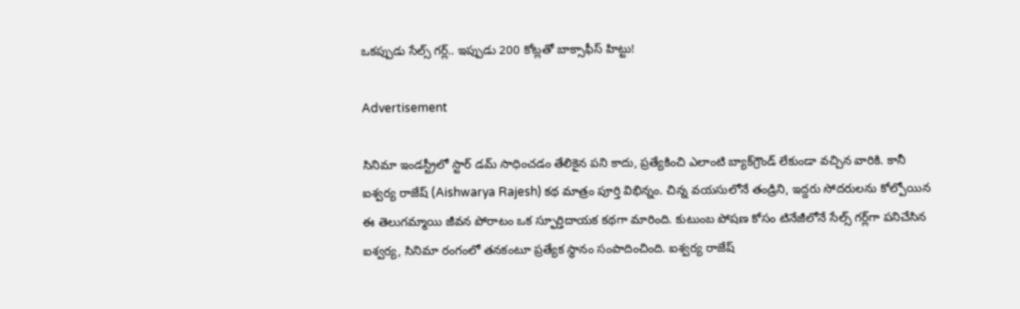ఒకప్పుడు సేల్స్ గర్ల్.. ఇప్పుడు 200 కోట్లతో బాక్సాఫీస్ హిట్టు!

Advertisement

సినిమా ఇండస్ట్రీలో స్టార్ డమ్ సాధించడం తేలికైన పని కాదు, ప్రత్యేకించి ఎలాంటి బ్యాక్‌గ్రౌండ్ లేకుండా వచ్చిన వారికి. కానీ ఐశ్వర్య రాజేష్ (Aishwarya Rajesh) కథ మాత్రం పూర్తి విభిన్నం. చిన్న వయసులోనే తండ్రిని, ఇద్దరు సోదరులను కోల్పోయిన ఈ తెలుగమ్మాయి జీవన పోరాటం ఒక స్ఫూర్తిదాయక కథగా మారింది. కుటుంబ పోషణ కోసం టినేజీలోనే సేల్స్ గర్ల్‌గా పనిచేసిన ఐశ్వర్య, సినిమా రంగంలో తనకంటూ ప్రత్యేక స్థానం సంపాదించింది. ఐశ్వర్య రాజేష్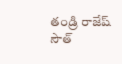తండ్రి రాజేష్ సౌత్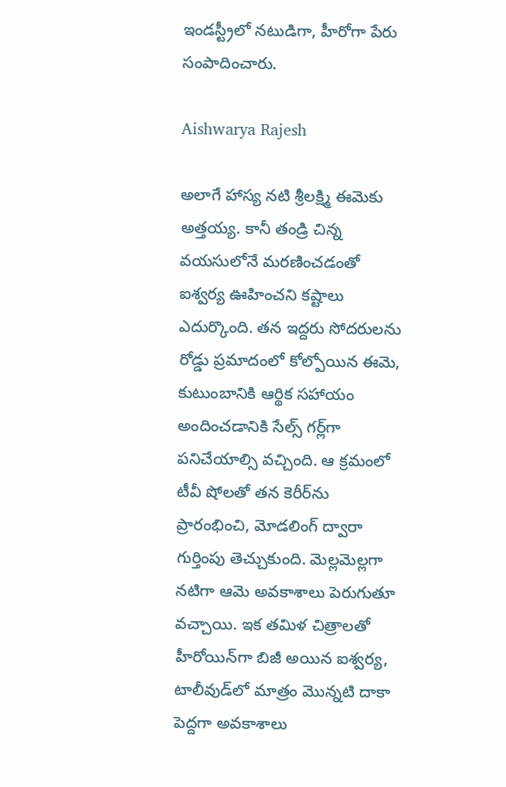ఇండస్ట్రీలో నటుడిగా, హీరోగా పేరు సంపాదించారు.

Aishwarya Rajesh

అలాగే హాస్య నటి శ్రీలక్ష్మి ఈమెకు అత్తయ్య. కానీ తండ్రి చిన్న వయసులోనే మరణించడంతో ఐశ్వర్య ఊహించని కష్టాలు ఎదుర్కొంది. తన ఇద్దరు సోదరులను రోడ్డు ప్రమాదంలో కోల్పోయిన ఈమె, కుటుంబానికి ఆర్థిక సహాయం అందించడానికి సేల్స్ గర్ల్‌గా పనిచేయాల్సి వచ్చింది. ఆ క్రమంలో టీవీ షోలతో తన కెరీర్‌ను ప్రారంభించి, మోడలింగ్ ద్వారా గుర్తింపు తెచ్చుకుంది. మెల్లమెల్లగా నటిగా ఆమె అవకాశాలు పెరుగుతూ వచ్చాయి. ఇక తమిళ చిత్రాలతో హీరోయిన్‌గా బిజీ అయిన ఐశ్వర్య, టాలీవుడ్‌లో మాత్రం మొన్నటి దాకా పెద్దగా అవకాశాలు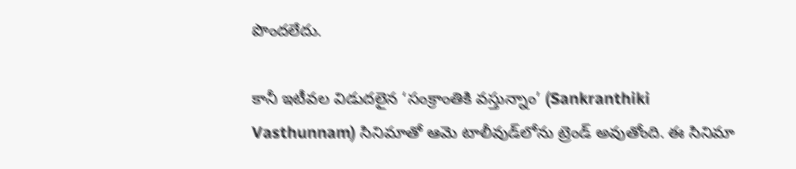పొందలేదు.

కానీ ఇటీవల విడుదలైన ‘సంక్రాంతికి వస్తున్నాం’ (Sankranthiki Vasthunnam) సినిమాతో ఆమె టాలీవుడ్‌లోను ట్రెండ్ అవుతోంది. ఈ సినిమా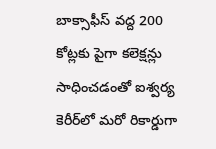బాక్సాఫీస్ వద్ద 200 కోట్లకు పైగా కలెక్షన్లు సాధించడంతో ఐశ్వర్య కెరీర్‌లో మరో రికార్డుగా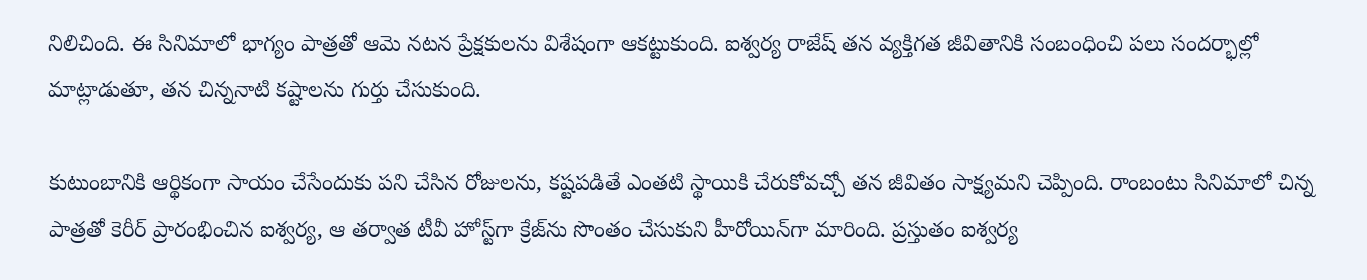నిలిచింది. ఈ సినిమాలో భాగ్యం పాత్రతో ఆమె నటన ప్రేక్షకులను విశేషంగా ఆకట్టుకుంది. ఐశ్వర్య రాజేష్ తన వ్యక్తిగత జీవితానికి సంబంధించి పలు సందర్భాల్లో మాట్లాడుతూ, తన చిన్ననాటి కష్టాలను గుర్తు చేసుకుంది.

కుటుంబానికి ఆర్థికంగా సాయం చేసేందుకు పని చేసిన రోజులను, కష్టపడితే ఎంతటి స్థాయికి చేరుకోవచ్చో తన జీవితం సాక్ష్యమని చెప్పింది. రాంబంటు సినిమాలో చిన్న పాత్రతో కెరీర్ ప్రారంభించిన ఐశ్వర్య, ఆ తర్వాత టీవీ హోస్ట్‌గా క్రేజ్‌ను సొంతం చేసుకుని హీరోయిన్‌గా మారింది. ప్రస్తుతం ఐశ్వర్య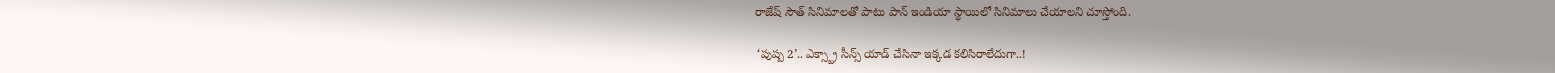రాజేష్ సౌత్ సినిమాలతో పాటు పాన్ ఇండియా స్థాయిలో సినిమాలు చేయాలని చూస్తోంది.

 ‘పుష్ప 2’.. ఎక్స్ట్రా సీన్స్ యాడ్ చేసినా ఇక్కడ కలిసిరాలేదుగా..!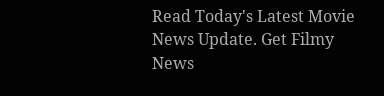Read Today's Latest Movie News Update. Get Filmy News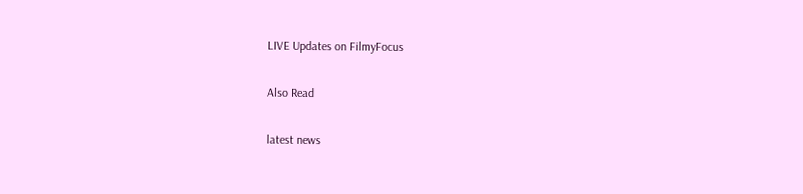LIVE Updates on FilmyFocus

Also Read

latest news